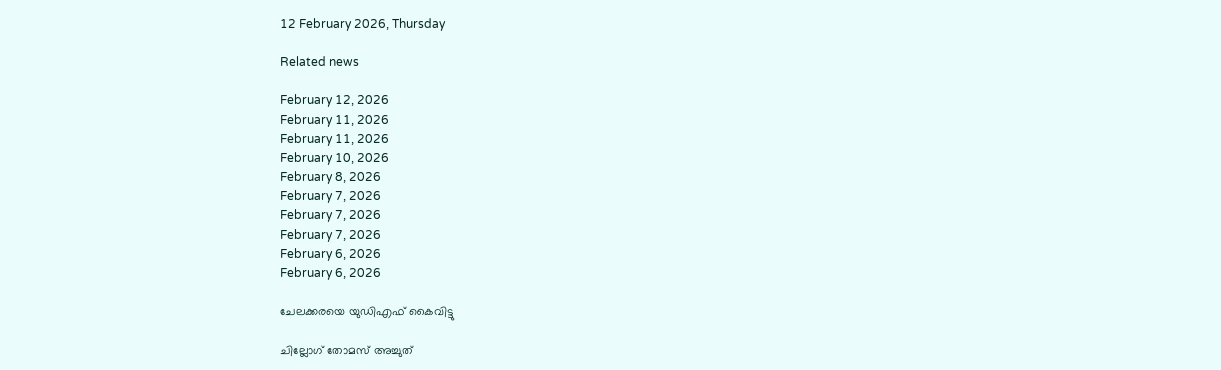12 February 2026, Thursday

Related news

February 12, 2026
February 11, 2026
February 11, 2026
February 10, 2026
February 8, 2026
February 7, 2026
February 7, 2026
February 7, 2026
February 6, 2026
February 6, 2026

ചേലക്കരയെ യുഡിഎഫ് കൈവിട്ടു

ചില്ലോഗ് തോമസ് അച്ചുത്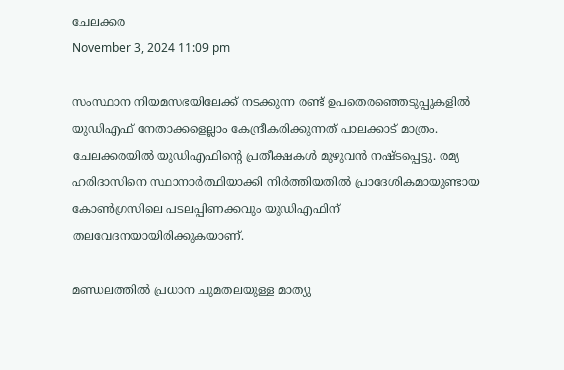ചേലക്കര
November 3, 2024 11:09 pm

സംസ്ഥാന നിയമസഭയിലേക്ക് നടക്കുന്ന രണ്ട് ഉപതെരഞ്ഞെടുപ്പുകളിൽ യുഡിഎഫ് നേതാക്കളെല്ലാം കേന്ദ്രീകരിക്കുന്നത് പാലക്കാട് മാത്രം. ചേലക്കരയിൽ യുഡിഎഫിന്റെ പ്രതീക്ഷകൾ മുഴുവന്‍ നഷ്ടപ്പെട്ടു. രമ്യ ഹരിദാസിനെ സ്ഥാനാർത്ഥിയാക്കി നിർത്തിയതിൽ പ്രാദേശികമായുണ്ടായ കോണ്‍ഗ്രസിലെ പടലപ്പിണക്കവും യുഡിഎഫിന് തലവേദനയായിരിക്കുകയാണ്.

മണ്ഡലത്തിൽ പ്രധാന ചുമതലയുള്ള മാത്യു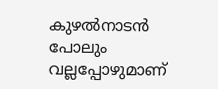കുഴല്‍നാടൻ പോലും വല്ലപ്പോഴുമാണ്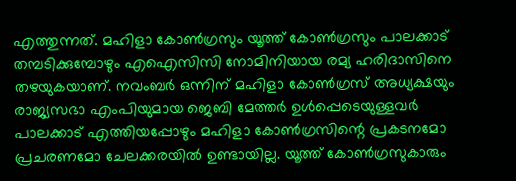എത്തുന്നത്. മഹിളാ കോൺഗ്രസും യൂത്ത് കോൺഗ്രസും പാലക്കാട് തമ്പടിക്കുമ്പോഴും എഐസിസി നോമിനിയായ രമ്യ ഹരിദാസിനെ തഴയുകയാണ്. നവംബർ ഒന്നിന് മഹിളാ കോൺഗ്രസ് അധ്യക്ഷയും രാജ്യസഭാ എംപിയുമായ ജെബി മേത്തർ ഉൾപ്പെടെയുള്ളവർ പാലക്കാട് എത്തിയപ്പോഴും മഹിളാ കോൺഗ്രസിന്റെ പ്രകടനമോ പ്രചരണമോ ചേലക്കരയിൽ ഉണ്ടായില്ല. യൂത്ത് കോൺഗ്രസുകാരും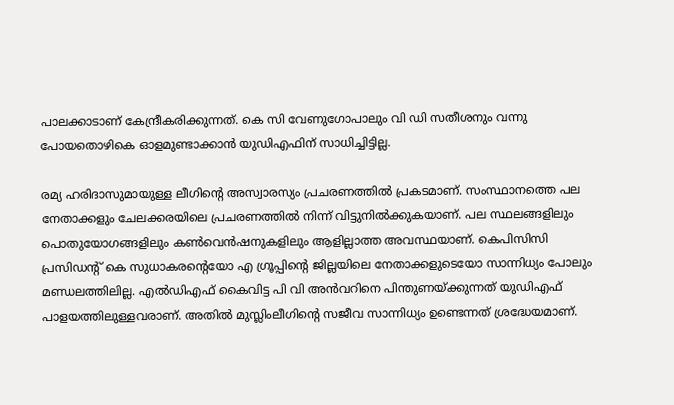പാലക്കാടാണ് കേന്ദ്രീകരിക്കുന്നത്. കെ സി വേണുഗോപാലും വി ഡി സതീശനും വന്നു പോയതൊഴികെ ഓളമുണ്ടാക്കാൻ യുഡിഎഫിന് സാധിച്ചിട്ടില്ല.

രമ്യ ഹരിദാസുമായുള്ള ലീഗിന്റെ അസ്വാരസ്യം പ്രചരണത്തിൽ പ്രകടമാണ്. സംസ്ഥാനത്തെ പല നേതാക്കളും ചേലക്കരയിലെ പ്രചരണത്തിൽ നിന്ന് വിട്ടുനിൽക്കുകയാണ്. പല സ്ഥലങ്ങളിലും പൊതുയോഗങ്ങളിലും കൺവെൻഷനുകളിലും ആളില്ലാത്ത അവസ്ഥയാണ്. കെപിസിസി പ്രസിഡന്റ് കെ സുധാകരന്റെയോ എ ഗ്രൂപ്പിന്റെ ജില്ലയിലെ നേതാക്കളുടെയോ സാന്നിധ്യം പോലും മണ്ഡലത്തിലില്ല. എൽഡിഎഫ് കൈവിട്ട പി വി അൻവറിനെ പിന്തുണയ്ക്കുന്നത് യുഡിഎഫ് പാളയത്തിലുള്ളവരാണ്. അതിൽ മുസ്ലിംലീഗിന്റെ സജീവ സാന്നിധ്യം ഉണ്ടെന്നത് ശ്രദ്ധേയമാണ്.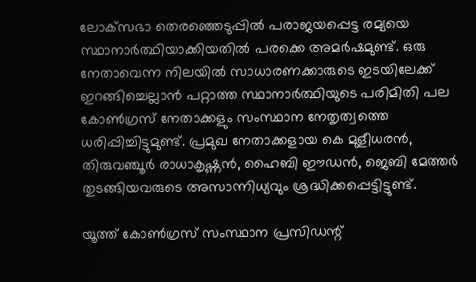ലോക്‌സഭാ തെരഞ്ഞെടുപ്പിൽ പരാജയപ്പെട്ട രമ്യയെ സ്ഥാനാർത്ഥിയാക്കിയതിൽ പരക്കെ അമർഷമുണ്ട്. ഒരു നേതാവെന്ന നിലയിൽ സാധാരണക്കാരുടെ ഇടയിലേക്ക് ഇറങ്ങിച്ചെല്ലാൻ പറ്റാത്ത സ്ഥാനാർത്ഥിയുടെ പരിമിതി പല കോൺഗ്രസ് നേതാക്കളും സംസ്ഥാന നേതൃത്വത്തെ ധരിപ്പിച്ചിട്ടുമുണ്ട്. പ്രമുഖ നേതാക്കളായ കെ മുളീധരൻ, തിരുവഞ്ചൂർ രാധാകൃഷ്ണൻ, ഹൈബി ഈഡൻ, ജെബി മേത്തർ തുടങ്ങിയവരുടെ അസാന്നിധ്യവും ശ്രദ്ധിക്കപ്പെട്ടിട്ടുണ്ട്.

യൂത്ത് കോൺഗ്രസ് സംസ്ഥാന പ്രസിഡന്റ്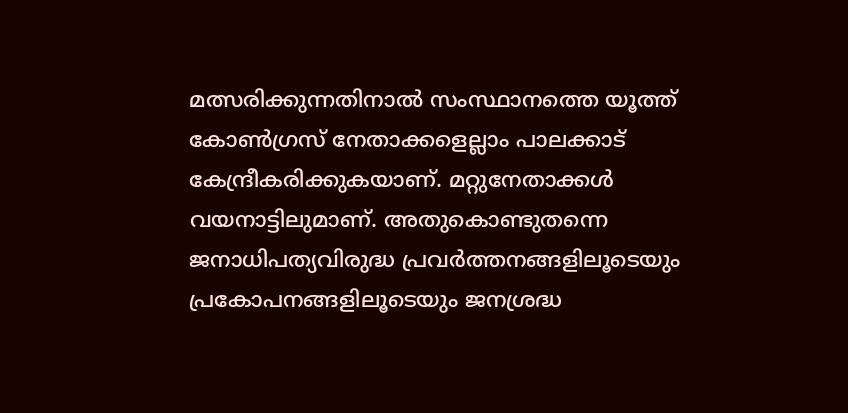മത്സരിക്കുന്നതിനാല്‍ സംസ്ഥാനത്തെ യൂത്ത് കോൺഗ്രസ് നേതാക്കളെല്ലാം പാലക്കാട് കേന്ദ്രീകരിക്കുകയാണ്. മറ്റുനേതാക്കൾ വയനാട്ടിലുമാണ്. അതുകൊണ്ടുതന്നെ ജനാധിപത്യവിരുദ്ധ പ്രവര്‍ത്തനങ്ങളിലൂടെയും പ്രകോപനങ്ങളിലൂടെയും ജനശ്രദ്ധ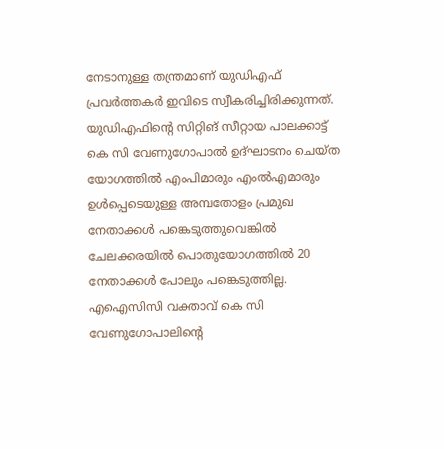നേടാനുള്ള തന്ത്രമാണ് യുഡിഎഫ് പ്രവർത്തകർ ഇവിടെ സ്വീകരിച്ചിരിക്കുന്നത്.
യുഡിഎഫിന്റെ സിറ്റിങ് സീറ്റായ പാലക്കാട്ട് കെ സി വേണുഗോപാൽ ഉദ്ഘാടനം ചെയ്ത യോഗത്തിൽ എംപിമാരും എംൽഎമാരും ഉൾപ്പെടെയുള്ള അമ്പതോളം പ്രമുഖ നേതാക്കള്‍ പങ്കെടുത്തുവെങ്കിൽ ചേലക്കരയിൽ പൊതുയോഗത്തിൽ 20 നേതാക്കൾ പോലും പങ്കെടുത്തില്ല. എഐസിസി വക്താവ് കെ സി വേണുഗോപാലിന്റെ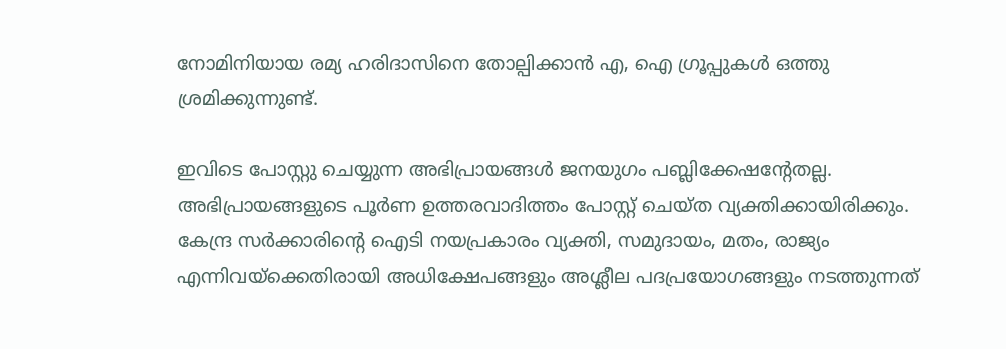നോമിനിയായ രമ്യ ഹരിദാസിനെ തോല്പിക്കാൻ എ, ഐ ഗ്രൂപ്പുകൾ ഒത്തു ശ്രമിക്കുന്നുണ്ട്.

ഇവിടെ പോസ്റ്റു ചെയ്യുന്ന അഭിപ്രായങ്ങള്‍ ജനയുഗം പബ്ലിക്കേഷന്റേതല്ല. അഭിപ്രായങ്ങളുടെ പൂര്‍ണ ഉത്തരവാദിത്തം പോസ്റ്റ് ചെയ്ത വ്യക്തിക്കായിരിക്കും. കേന്ദ്ര സര്‍ക്കാരിന്റെ ഐടി നയപ്രകാരം വ്യക്തി, സമുദായം, മതം, രാജ്യം എന്നിവയ്‌ക്കെതിരായി അധിക്ഷേപങ്ങളും അശ്ലീല പദപ്രയോഗങ്ങളും നടത്തുന്നത്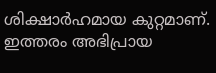ശിക്ഷാര്‍ഹമായ കുറ്റമാണ്. ഇത്തരം അഭിപ്രായ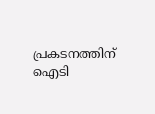പ്രകടനത്തിന് ഐടി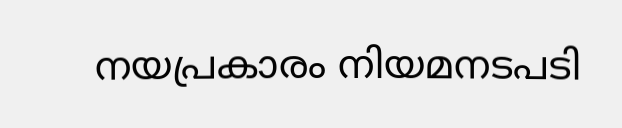നയപ്രകാരം നിയമനടപടി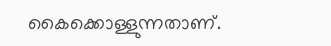കൈക്കൊള്ളുന്നതാണ്.